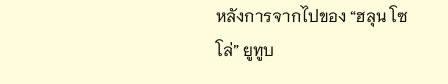หลังการจากไปของ “ฮลุน โซโล่” ยูทูบ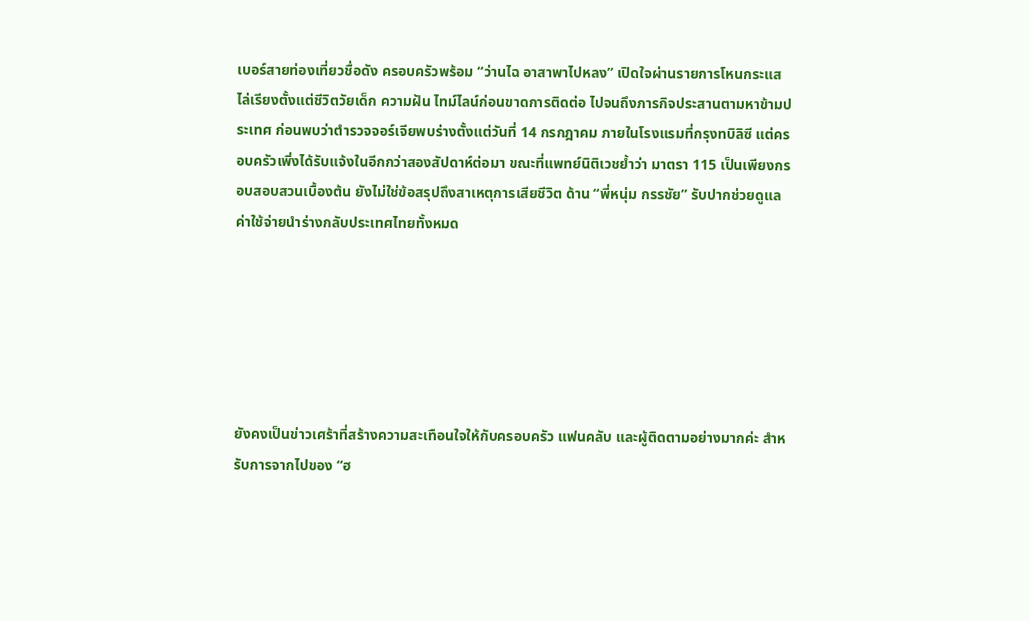เบอร์สายท่องเที่ยวชื่อดัง ครอบครัวพร้อม “ว่านไฉ อาสาพาไปหลง” เปิดใจผ่านรายการโหนกระแส ไล่เรียงตั้งแต่ชีวิตวัยเด็ก ความฝัน ไทม์ไลน์ก่อนขาดการติดต่อ ไปจนถึงภารกิจประสานตามหาข้ามประเทศ ก่อนพบว่าตำรวจจอร์เจียพบร่างตั้งแต่วันที่ 14 กรกฎาคม ภายในโรงแรมที่กรุงทบิลิซี แต่ครอบครัวเพิ่งได้รับแจ้งในอีกกว่าสองสัปดาห์ต่อมา ขณะที่แพทย์นิติเวชย้ำว่า มาตรา 115 เป็นเพียงกรอบสอบสวนเบื้องต้น ยังไม่ใช่ข้อสรุปถึงสาเหตุการเสียชีวิต ด้าน “พี่หนุ่ม กรรชัย” รับปากช่วยดูแลค่าใช้จ่ายนำร่างกลับประเทศไทยทั้งหมด






ยังคงเป็นข่าวเศร้าที่สร้างความสะเทือนใจให้กับครอบครัว แฟนคลับ และผู้ติดตามอย่างมากค่ะ สำหรับการจากไปของ “ฮ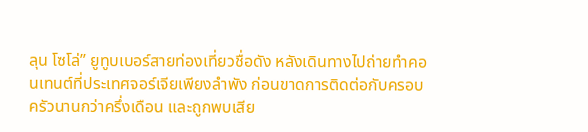ลุน โซโล่” ยูทูบเบอร์สายท่องเที่ยวชื่อดัง หลังเดินทางไปถ่ายทำคอนเทนต์ที่ประเทศจอร์เจียเพียงลำพัง ก่อนขาดการติดต่อกับครอบครัวนานกว่าครึ่งเดือน และถูกพบเสีย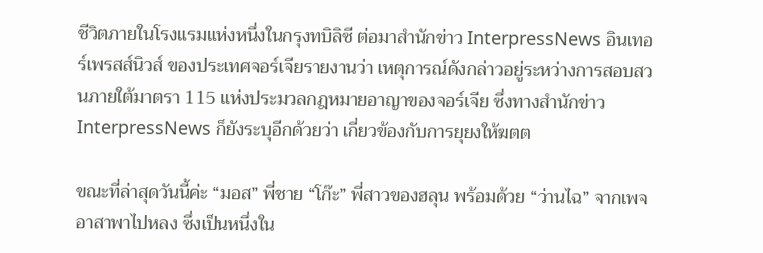ชีวิตภายในโรงแรมแห่งหนึ่งในกรุงทบิลิซี ต่อมาสำนักข่าว InterpressNews อินเทอร์เพรสส์นิวส์ ของประเทศจอร์เจียรายงานว่า เหตุการณ์ดังกล่าวอยู่ระหว่างการสอบสวนภายใต้มาตรา 115 แห่งประมวลกฎหมายอาญาของจอร์เจีย ซึ่งทางสำนักข่าว InterpressNews ก็ยังระบุอีกด้วยว่า เกี่ยวข้องกับการยุยงให้ฆตต

ขณะที่ล่าสุดวันนี้ค่ะ “มอส” พี่ชาย “โก๊ะ” พี่สาวของฮลุน พร้อมด้วย “ว่านไฉ” จากเพจอาสาพาไปหลง ซึ่งเป็นหนึ่งใน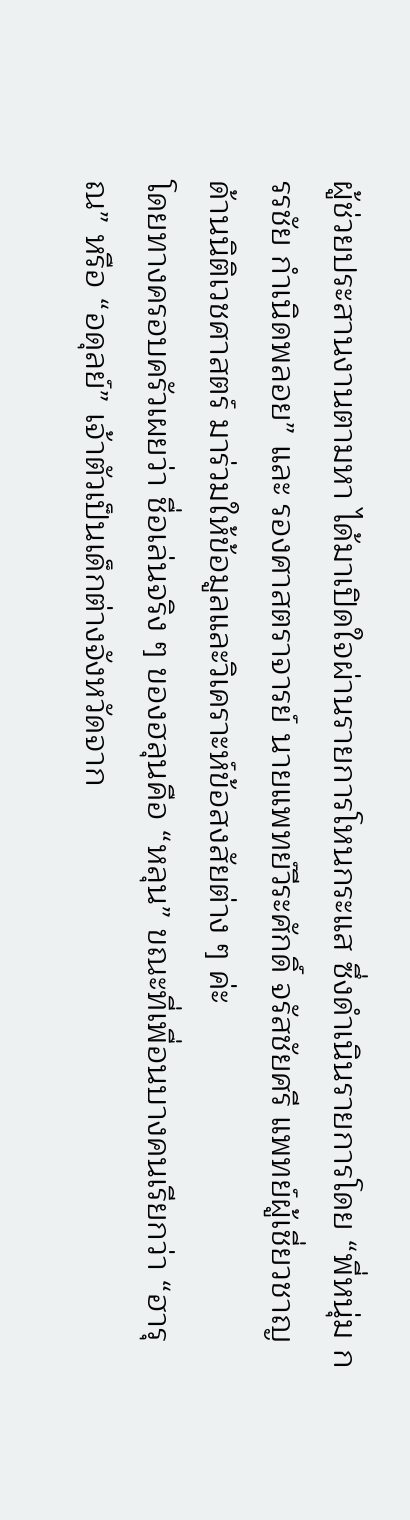ผู้ช่วยประสานงานตามหา ได้มาเปิดใจผ่านรายการโหนกระแส ซึ่งดำเนินรายการโดย “พี่หนุ่ม กรรชัย กำเนิดพลอย” และ รองศาสตราจารย์ นายแพทย์วีระศักดิ์ จรัสชัยศรี แพทย์ผู้เชี่ยวชาญด้านนิติเวชศาสตร์ มาร่วมให้ข้อมูลและวิเคราะห์ข้อสงสัยต่าง ๆ ค่ะ
โดยทางครอบครัวเผยว่า ชื่อเล่นจริง ๆ ของฮลุนคือ “หลุน” ขณะที่เพื่อนบางคนเรียกว่า “ฮารุณ” หรือ “อดุลย์” เจ้าตัวเป็นเด็กต่างจังหวัดจาก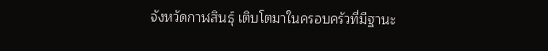จังหวัดกาฬสินธุ์ เติบโตมาในครอบครัวที่มีฐานะ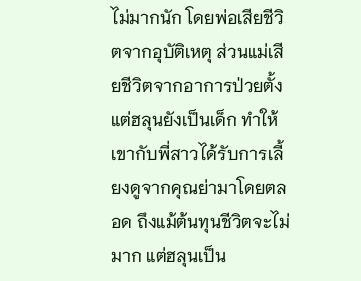ไม่มากนัก โดยพ่อเสียชีวิตจากอุบัติเหตุ ส่วนแม่เสียชีวิตจากอาการป่วยตั้งแต่ฮลุนยังเป็นเด็ก ทำให้เขากับพี่สาวได้รับการเลี้ยงดูจากคุณย่ามาโดยตลอด ถึงแม้ต้นทุนชีวิตจะไม่มาก แต่ฮลุนเป็น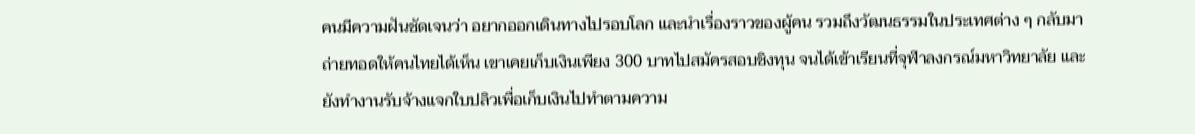คนมีความฝันชัดเจนว่า อยากออกเดินทางไปรอบโลก และนำเรื่องราวของผู้คน รวมถึงวัฒนธรรมในประเทศต่าง ๆ กลับมาถ่ายทอดให้คนไทยได้เห็น เขาเคยเก็บเงินเพียง 300 บาทไปสมัครสอบชิงทุน จนได้เข้าเรียนที่จุฬาลงกรณ์มหาวิทยาลัย และยังทำงานรับจ้างแจกใบปลิวเพื่อเก็บเงินไปทำตามความ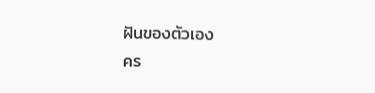ฝันของตัวเอง
คร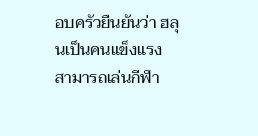อบครัวยืนยันว่า ฮลุนเป็นคนแข็งแรง สามารถเล่นกีฬา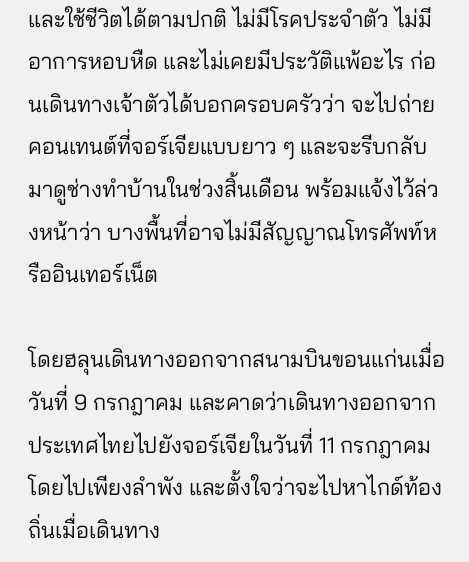และใช้ชีวิตได้ตามปกติ ไม่มีโรคประจำตัว ไม่มีอาการหอบหืด และไม่เคยมีประวัติแพ้อะไร ก่อนเดินทางเจ้าตัวได้บอกครอบครัวว่า จะไปถ่ายคอนเทนต์ที่จอร์เจียแบบยาว ๆ และจะรีบกลับมาดูช่างทำบ้านในช่วงสิ้นเดือน พร้อมแจ้งไว้ล่วงหน้าว่า บางพื้นที่อาจไม่มีสัญญาณโทรศัพท์หรืออินเทอร์เน็ต

โดยฮลุนเดินทางออกจากสนามบินขอนแก่นเมื่อวันที่ 9 กรกฎาคม และคาดว่าเดินทางออกจากประเทศไทยไปยังจอร์เจียในวันที่ 11 กรกฎาคม โดยไปเพียงลำพัง และตั้งใจว่าจะไปหาไกด์ท้องถิ่นเมื่อเดินทาง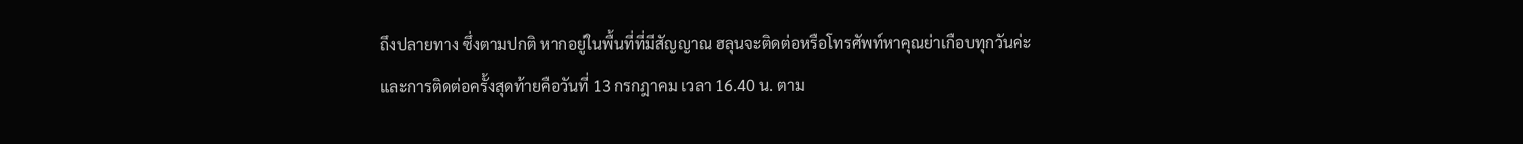ถึงปลายทาง ซึ่งตามปกติ หากอยู่ในพื้นที่ที่มีสัญญาณ ฮลุนจะติดต่อหรือโทรศัพท์หาคุณย่าเกือบทุกวันค่ะ
และการติดต่อครั้งสุดท้ายคือวันที่ 13 กรกฎาคม เวลา 16.40 น. ตาม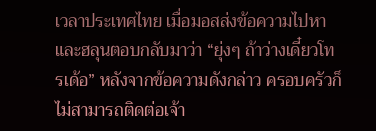เวลาประเทศไทย เมื่อมอสส่งข้อความไปหา และฮลุนตอบกลับมาว่า “ยุ่งๆ ถ้าว่างเดี๋ยวโทรเด้อ” หลังจากข้อความดังกล่าว ครอบครัวก็ไม่สามารถติดต่อเจ้า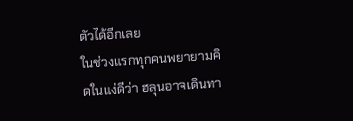ตัวได้อีกเลย
ในช่วงแรกทุกคนพยายามคิดในแง่ดีว่า ฮลุนอาจเดินทา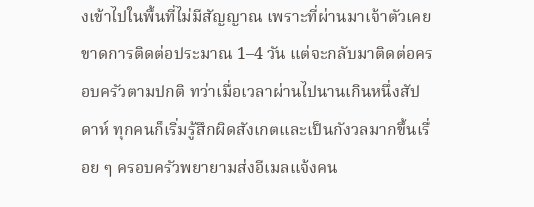งเข้าไปในพื้นที่ไม่มีสัญญาณ เพราะที่ผ่านมาเจ้าตัวเคยขาดการติดต่อประมาณ 1–4 วัน แต่จะกลับมาติดต่อครอบครัวตามปกติ ทว่าเมื่อเวลาผ่านไปนานเกินหนึ่งสัปดาห์ ทุกคนก็เริ่มรู้สึกผิดสังเกตและเป็นกังวลมากขึ้นเรื่อย ๆ ครอบครัวพยายามส่งอีเมลแจ้งคน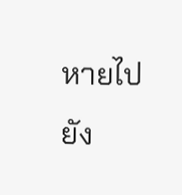หายไปยัง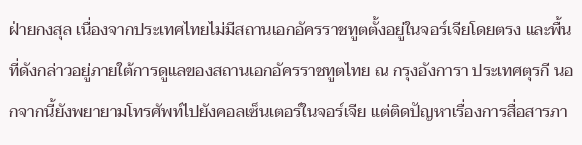ฝ่ายกงสุล เนื่องจากประเทศไทยไม่มีสถานเอกอัครราชทูตตั้งอยู่ในจอร์เจียโดยตรง และพื้นที่ดังกล่าวอยู่ภายใต้การดูแลของสถานเอกอัครราชทูตไทย ณ กรุงอังการา ประเทศตุรกี นอกจากนี้ยังพยายามโทรศัพท์ไปยังคอลเซ็นเตอร์ในจอร์เจีย แต่ติดปัญหาเรื่องการสื่อสารภา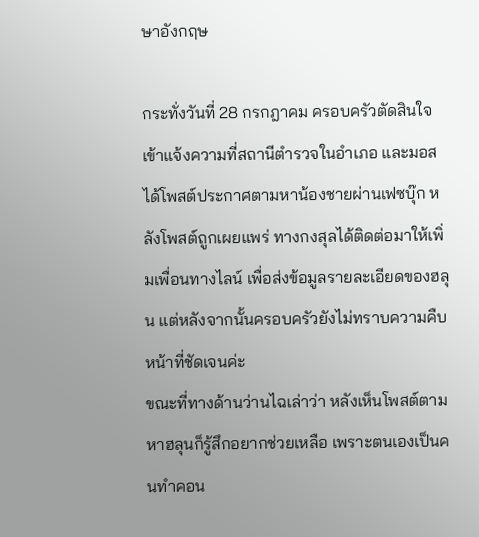ษาอังกฤษ

กระทั่งวันที่ 28 กรกฎาคม ครอบครัวตัดสินใจเข้าแจ้งความที่สถานีตำรวจในอำเภอ และมอสได้โพสต์ประกาศตามหาน้องชายผ่านเฟซบุ๊ก หลังโพสต์ถูกเผยแพร่ ทางกงสุลได้ติดต่อมาให้เพิ่มเพื่อนทางไลน์ เพื่อส่งข้อมูลรายละเอียดของฮลุน แต่หลังจากนั้นครอบครัวยังไม่ทราบความคืบหน้าที่ชัดเจนค่ะ
ขณะที่ทางด้านว่านไฉเล่าว่า หลังเห็นโพสต์ตามหาฮลุนก็รู้สึกอยากช่วยเหลือ เพราะตนเองเป็นคนทำคอน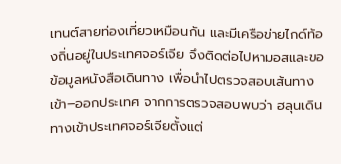เทนต์สายท่องเที่ยวเหมือนกัน และมีเครือข่ายไกด์ท้องถิ่นอยู่ในประเทศจอร์เจีย จึงติดต่อไปหามอสและขอข้อมูลหนังสือเดินทาง เพื่อนำไปตรวจสอบเส้นทางเข้า–ออกประเทศ จากการตรวจสอบพบว่า ฮลุนเดินทางเข้าประเทศจอร์เจียตั้งแต่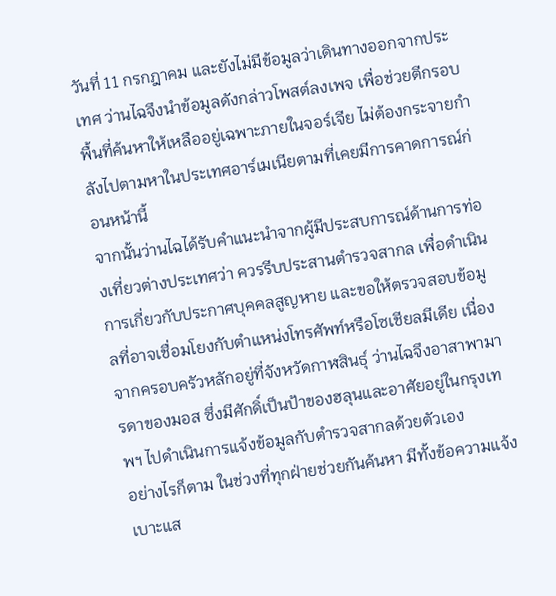วันที่ 11 กรกฎาคม และยังไม่มีข้อมูลว่าเดินทางออกจากประเทศ ว่านไฉจึงนำข้อมูลดังกล่าวโพสต์ลงเพจ เพื่อช่วยตีกรอบพื้นที่ค้นหาให้เหลืออยู่เฉพาะภายในจอร์เจีย ไม่ต้องกระจายกำลังไปตามหาในประเทศอาร์เมเนียตามที่เคยมีการคาดการณ์ก่อนหน้านี้
จากนั้นว่านไฉได้รับคำแนะนำจากผู้มีประสบการณ์ด้านการท่องเที่ยวต่างประเทศว่า ควรรีบประสานตำรวจสากล เพื่อดำเนินการเกี่ยวกับประกาศบุคคลสูญหาย และขอให้ตรวจสอบข้อมูลที่อาจเชื่อมโยงกับตำแหน่งโทรศัพท์หรือโซเชียลมีเดีย เนื่องจากครอบครัวหลักอยู่ที่จังหวัดกาฬสินธุ์ ว่านไฉจึงอาสาพามารดาของมอส ซึ่งมีศักดิ์เป็นป้าของฮลุนและอาศัยอยู่ในกรุงเทพฯ ไปดำเนินการแจ้งข้อมูลกับตำรวจสากลด้วยตัวเอง
อย่างไรก็ตาม ในช่วงที่ทุกฝ่ายช่วยกันค้นหา มีทั้งข้อความแจ้งเบาะแส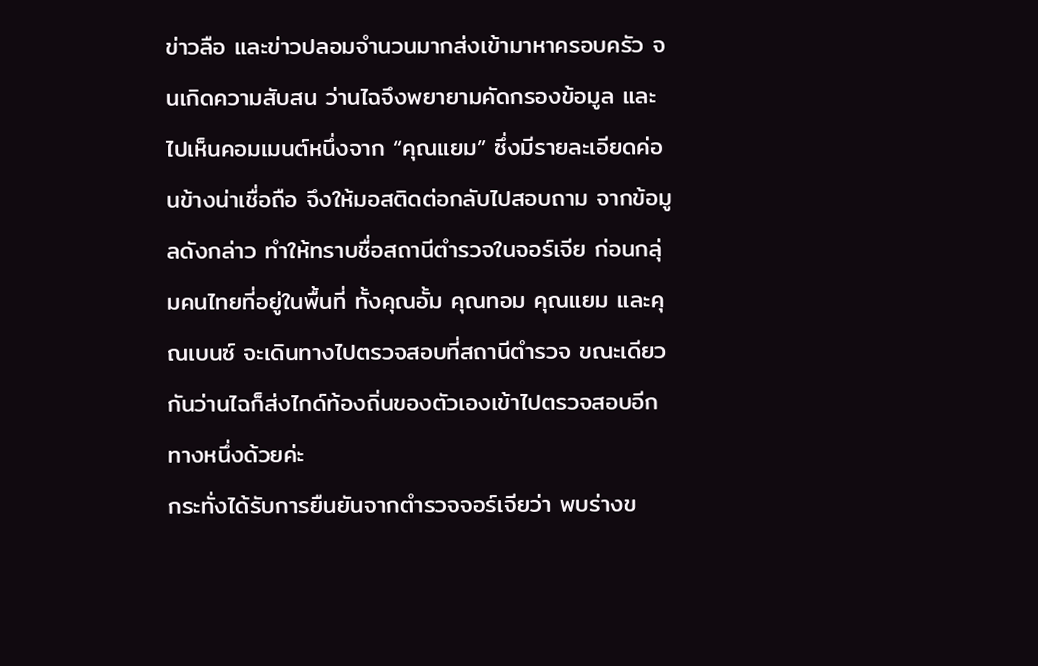ข่าวลือ และข่าวปลอมจำนวนมากส่งเข้ามาหาครอบครัว จนเกิดความสับสน ว่านไฉจึงพยายามคัดกรองข้อมูล และไปเห็นคอมเมนต์หนึ่งจาก “คุณแยม” ซึ่งมีรายละเอียดค่อนข้างน่าเชื่อถือ จึงให้มอสติดต่อกลับไปสอบถาม จากข้อมูลดังกล่าว ทำให้ทราบชื่อสถานีตำรวจในจอร์เจีย ก่อนกลุ่มคนไทยที่อยู่ในพื้นที่ ทั้งคุณอั้ม คุณทอม คุณแยม และคุณเบนซ์ จะเดินทางไปตรวจสอบที่สถานีตำรวจ ขณะเดียวกันว่านไฉก็ส่งไกด์ท้องถิ่นของตัวเองเข้าไปตรวจสอบอีกทางหนึ่งด้วยค่ะ
กระทั่งได้รับการยืนยันจากตำรวจจอร์เจียว่า พบร่างข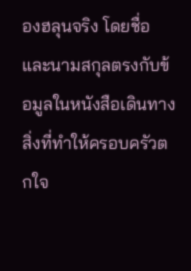องฮลุนจริง โดยชื่อและนามสกุลตรงกับข้อมูลในหนังสือเดินทาง สิ่งที่ทำให้ครอบครัวตกใจ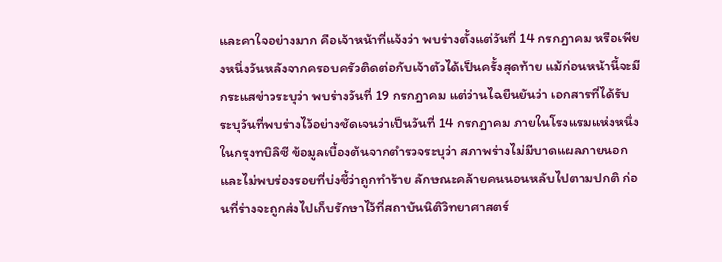และคาใจอย่างมาก คือเจ้าหน้าที่แจ้งว่า พบร่างตั้งแต่วันที่ 14 กรกฎาคม หรือเพียงหนึ่งวันหลังจากครอบครัวติดต่อกับเจ้าตัวได้เป็นครั้งสุดท้าย แม้ก่อนหน้านี้จะมีกระแสข่าวระบุว่า พบร่างวันที่ 19 กรกฎาคม แต่ว่านไฉยืนยันว่า เอกสารที่ได้รับระบุวันที่พบร่างไว้อย่างชัดเจนว่าเป็นวันที่ 14 กรกฎาคม ภายในโรงแรมแห่งหนึ่งในกรุงทบิลิซี ข้อมูลเบื้องต้นจากตำรวจระบุว่า สภาพร่างไม่มีบาดแผลภายนอก และไม่พบร่องรอยที่บ่งชี้ว่าถูกทำร้าย ลักษณะคล้ายคนนอนหลับไปตามปกติ ก่อนที่ร่างจะถูกส่งไปเก็บรักษาไว้ที่สถาบันนิติวิทยาศาสตร์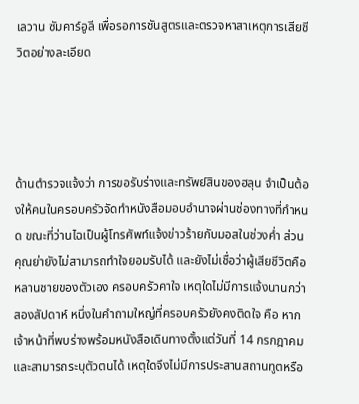เลวาน ซัมคาร์อูลี เพื่อรอการชันสูตรและตรวจหาสาเหตุการเสียชีวิตอย่างละเอียด




ด้านตำรวจแจ้งว่า การขอรับร่างและทรัพย์สินของฮลุน จำเป็นต้องให้คนในครอบครัวจัดทำหนังสือมอบอำนาจผ่านช่องทางที่กำหนด ขณะที่ว่านไฉเป็นผู้โทรศัพท์แจ้งข่าวร้ายกับมอสในช่วงค่ำ ส่วนคุณย่ายังไม่สามารถทำใจยอมรับได้ และยังไม่เชื่อว่าผู้เสียชีวิตคือหลานชายของตัวเอง ครอบครัวคาใจ เหตุใดไม่มีการแจ้งนานกว่าสองสัปดาห์ หนึ่งในคำถามใหญ่ที่ครอบครัวยังคงติดใจ คือ หากเจ้าหน้าที่พบร่างพร้อมหนังสือเดินทางตั้งแต่วันที่ 14 กรกฎาคม และสามารถระบุตัวตนได้ เหตุใดจึงไม่มีการประสานสถานทูตหรือ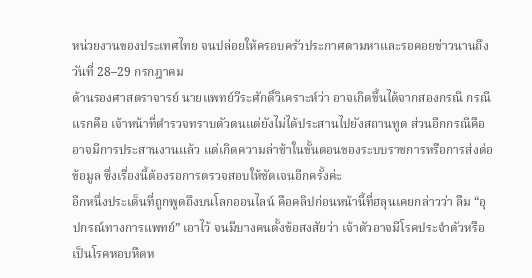หน่วยงานของประเทศไทย จนปล่อยให้ครอบครัวประกาศตามหาและรอคอยข่าวนานถึงวันที่ 28–29 กรกฎาคม
ด้านรองศาสตราจารย์ นายแพทย์วีระศักดิ์วิเคราะห์ว่า อาจเกิดขึ้นได้จากสองกรณี กรณีแรกคือ เจ้าหน้าที่ตำรวจทราบตัวตนแต่ยังไม่ได้ประสานไปยังสถานทูต ส่วนอีกกรณีคือ อาจมีการประสานงานแล้ว แต่เกิดความล่าช้าในขั้นตอนของระบบราชการหรือการส่งต่อข้อมูล ซึ่งเรื่องนี้ต้องรอการตรวจสอบให้ชัดเจนอีกครั้งค่ะ
อีกหนึ่งประเด็นที่ถูกพูดถึงบนโลกออนไลน์ คือคลิปก่อนหน้านี้ที่ฮลุนเคยกล่าวว่า ลืม “อุปกรณ์ทางการแพทย์” เอาไว้ จนมีบางคนตั้งข้อสงสัยว่า เจ้าตัวอาจมีโรคประจำตัวหรือเป็นโรคหอบหืดห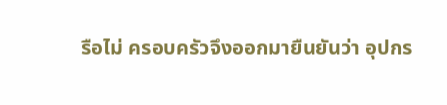รือไม่ ครอบครัวจึงออกมายืนยันว่า อุปกร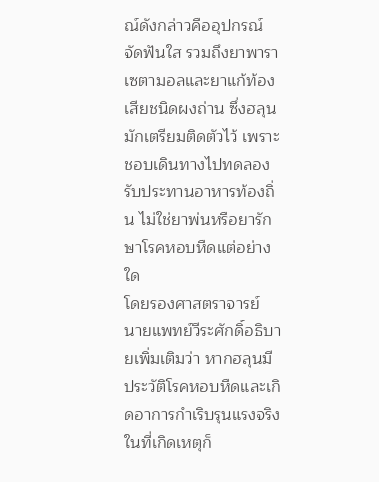ณ์ดังกล่าวคืออุปกรณ์จัดฟันใส รวมถึงยาพาราเซตามอลและยาแก้ท้องเสียชนิดผงถ่าน ซึ่งฮลุนมักเตรียมติดตัวไว้ เพราะชอบเดินทางไปทดลองรับประทานอาหารท้องถิ่น ไม่ใช่ยาพ่นหรือยารักษาโรคหอบหืดแต่อย่างใด
โดยรองศาสตราจารย์ นายแพทย์วีระศักดิ์อธิบายเพิ่มเติมว่า หากฮลุนมีประวัติโรคหอบหืดและเกิดอาการกำเริบรุนแรงจริง ในที่เกิดเหตุก็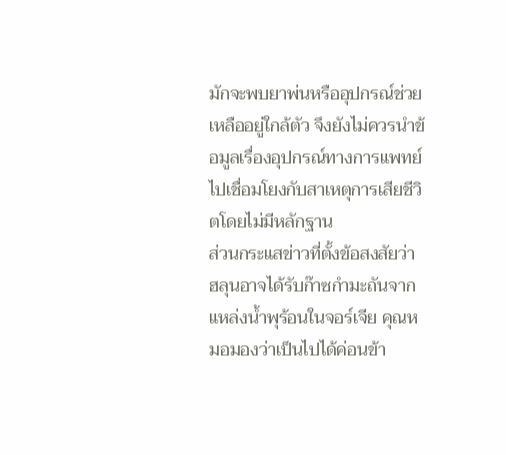มักจะพบยาพ่นหรืออุปกรณ์ช่วยเหลืออยู่ใกล้ตัว จึงยังไม่ควรนำข้อมูลเรื่องอุปกรณ์ทางการแพทย์ไปเชื่อมโยงกับสาเหตุการเสียชีวิตโดยไม่มีหลักฐาน
ส่วนกระแสข่าวที่ตั้งข้อสงสัยว่า ฮลุนอาจได้รับก๊าซกำมะถันจากแหล่งน้ำพุร้อนในจอร์เจีย คุณหมอมองว่าเป็นไปได้ค่อนข้า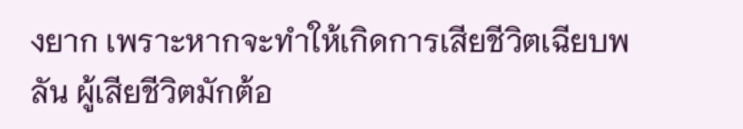งยาก เพราะหากจะทำให้เกิดการเสียชีวิตเฉียบพลัน ผู้เสียชีวิตมักต้อ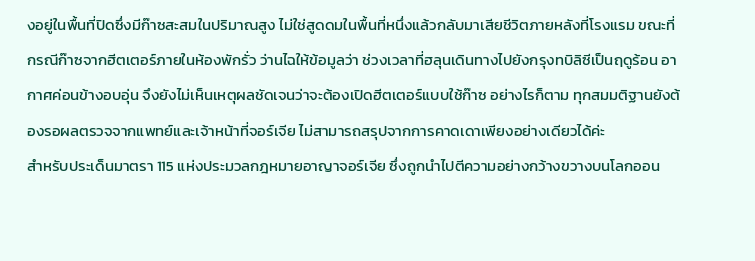งอยู่ในพื้นที่ปิดซึ่งมีก๊าซสะสมในปริมาณสูง ไม่ใช่สูดดมในพื้นที่หนึ่งแล้วกลับมาเสียชีวิตภายหลังที่โรงแรม ขณะที่กรณีก๊าซจากฮีตเตอร์ภายในห้องพักรั่ว ว่านไฉให้ข้อมูลว่า ช่วงเวลาที่ฮลุนเดินทางไปยังกรุงทบิลิซีเป็นฤดูร้อน อากาศค่อนข้างอบอุ่น จึงยังไม่เห็นเหตุผลชัดเจนว่าจะต้องเปิดฮีตเตอร์แบบใช้ก๊าซ อย่างไรก็ตาม ทุกสมมติฐานยังต้องรอผลตรวจจากแพทย์และเจ้าหน้าที่จอร์เจีย ไม่สามารถสรุปจากการคาดเดาเพียงอย่างเดียวได้ค่ะ
สำหรับประเด็นมาตรา 115 แห่งประมวลกฎหมายอาญาจอร์เจีย ซึ่งถูกนำไปตีความอย่างกว้างขวางบนโลกออน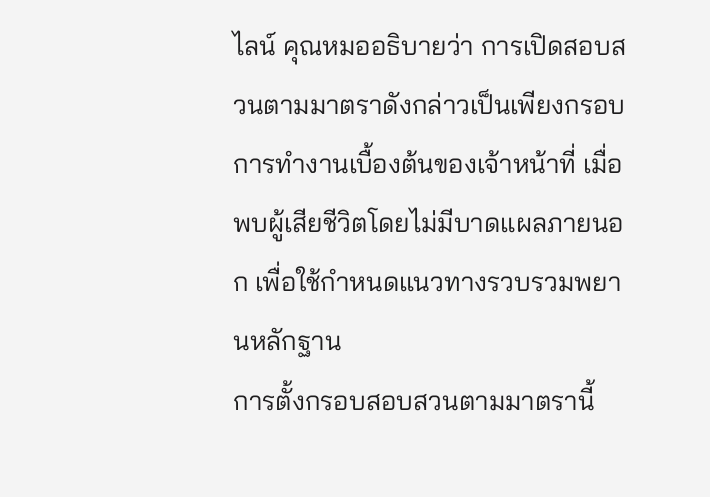ไลน์ คุณหมออธิบายว่า การเปิดสอบสวนตามมาตราดังกล่าวเป็นเพียงกรอบการทำงานเบื้องต้นของเจ้าหน้าที่ เมื่อพบผู้เสียชีวิตโดยไม่มีบาดแผลภายนอก เพื่อใช้กำหนดแนวทางรวบรวมพยานหลักฐาน
การตั้งกรอบสอบสวนตามมาตรานี้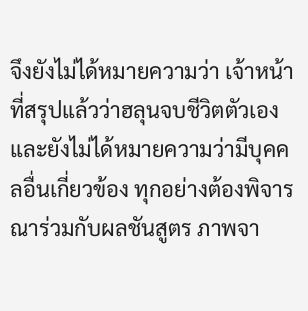จึงยังไม่ได้หมายความว่า เจ้าหน้าที่สรุปแล้วว่าฮลุนจบชีวิตตัวเอง และยังไม่ได้หมายความว่ามีบุคคลอื่นเกี่ยวข้อง ทุกอย่างต้องพิจารณาร่วมกับผลชันสูตร ภาพจา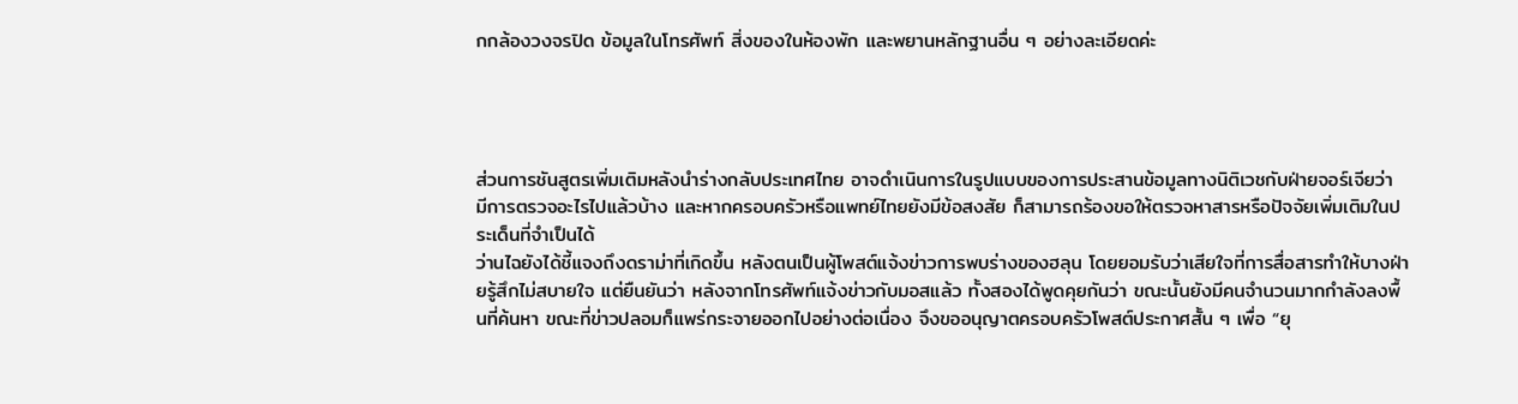กกล้องวงจรปิด ข้อมูลในโทรศัพท์ สิ่งของในห้องพัก และพยานหลักฐานอื่น ๆ อย่างละเอียดค่ะ




ส่วนการชันสูตรเพิ่มเติมหลังนำร่างกลับประเทศไทย อาจดำเนินการในรูปแบบของการประสานข้อมูลทางนิติเวชกับฝ่ายจอร์เจียว่า มีการตรวจอะไรไปแล้วบ้าง และหากครอบครัวหรือแพทย์ไทยยังมีข้อสงสัย ก็สามารถร้องขอให้ตรวจหาสารหรือปัจจัยเพิ่มเติมในประเด็นที่จำเป็นได้
ว่านไฉยังได้ชี้แจงถึงดราม่าที่เกิดขึ้น หลังตนเป็นผู้โพสต์แจ้งข่าวการพบร่างของฮลุน โดยยอมรับว่าเสียใจที่การสื่อสารทำให้บางฝ่ายรู้สึกไม่สบายใจ แต่ยืนยันว่า หลังจากโทรศัพท์แจ้งข่าวกับมอสแล้ว ทั้งสองได้พูดคุยกันว่า ขณะนั้นยังมีคนจำนวนมากกำลังลงพื้นที่ค้นหา ขณะที่ข่าวปลอมก็แพร่กระจายออกไปอย่างต่อเนื่อง จึงขออนุญาตครอบครัวโพสต์ประกาศสั้น ๆ เพื่อ “ยุ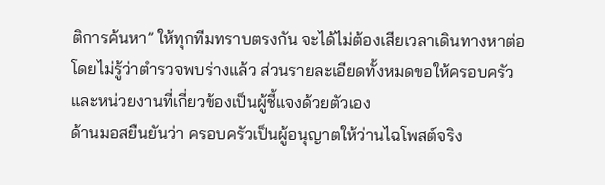ติการค้นหา” ให้ทุกทีมทราบตรงกัน จะได้ไม่ต้องเสียเวลาเดินทางหาต่อโดยไม่รู้ว่าตำรวจพบร่างแล้ว ส่วนรายละเอียดทั้งหมดขอให้ครอบครัวและหน่วยงานที่เกี่ยวข้องเป็นผู้ชี้แจงด้วยตัวเอง
ด้านมอสยืนยันว่า ครอบครัวเป็นผู้อนุญาตให้ว่านไฉโพสต์จริง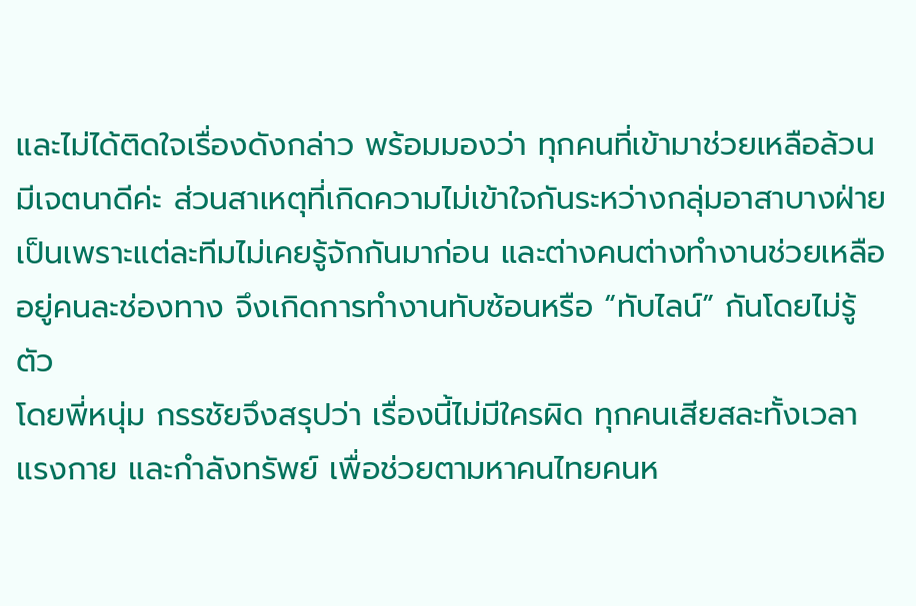และไม่ได้ติดใจเรื่องดังกล่าว พร้อมมองว่า ทุกคนที่เข้ามาช่วยเหลือล้วนมีเจตนาดีค่ะ ส่วนสาเหตุที่เกิดความไม่เข้าใจกันระหว่างกลุ่มอาสาบางฝ่าย เป็นเพราะแต่ละทีมไม่เคยรู้จักกันมาก่อน และต่างคนต่างทำงานช่วยเหลืออยู่คนละช่องทาง จึงเกิดการทำงานทับซ้อนหรือ “ทับไลน์” กันโดยไม่รู้ตัว
โดยพี่หนุ่ม กรรชัยจึงสรุปว่า เรื่องนี้ไม่มีใครผิด ทุกคนเสียสละทั้งเวลา แรงกาย และกำลังทรัพย์ เพื่อช่วยตามหาคนไทยคนห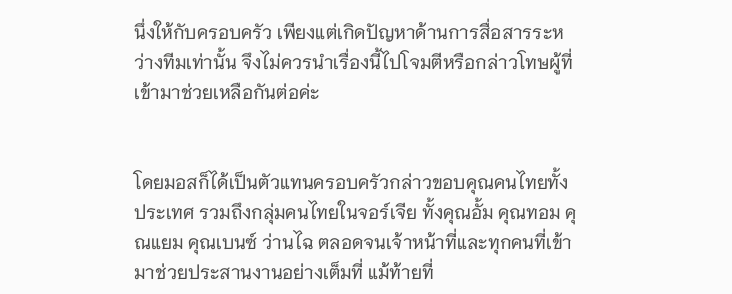นึ่งให้กับครอบครัว เพียงแต่เกิดปัญหาด้านการสื่อสารระหว่างทีมเท่านั้น จึงไม่ควรนำเรื่องนี้ไปโจมตีหรือกล่าวโทษผู้ที่เข้ามาช่วยเหลือกันต่อค่ะ


โดยมอสก็ได้เป็นตัวแทนครอบครัวกล่าวขอบคุณคนไทยทั้งประเทศ รวมถึงกลุ่มคนไทยในจอร์เจีย ทั้งคุณอั้ม คุณทอม คุณแยม คุณเบนซ์ ว่านไฉ ตลอดจนเจ้าหน้าที่และทุกคนที่เข้ามาช่วยประสานงานอย่างเต็มที่ แม้ท้ายที่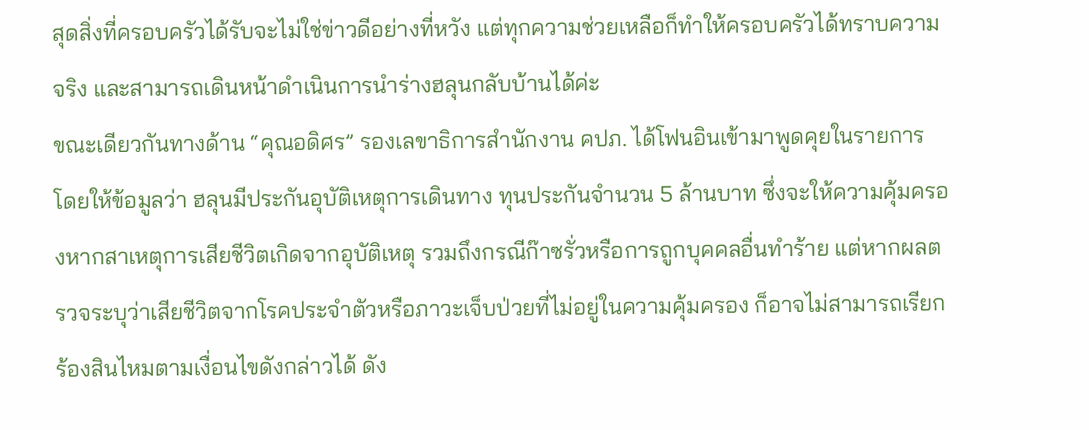สุดสิ่งที่ครอบครัวได้รับจะไม่ใช่ข่าวดีอย่างที่หวัง แต่ทุกความช่วยเหลือก็ทำให้ครอบครัวได้ทราบความจริง และสามารถเดินหน้าดำเนินการนำร่างฮลุนกลับบ้านได้ค่ะ
ขณะเดียวกันทางด้าน “คุณอดิศร” รองเลขาธิการสำนักงาน คปภ. ได้โฟนอินเข้ามาพูดคุยในรายการ โดยให้ข้อมูลว่า ฮลุนมีประกันอุบัติเหตุการเดินทาง ทุนประกันจำนวน 5 ล้านบาท ซึ่งจะให้ความคุ้มครองหากสาเหตุการเสียชีวิตเกิดจากอุบัติเหตุ รวมถึงกรณีก๊าซรั่วหรือการถูกบุคคลอื่นทำร้าย แต่หากผลตรวจระบุว่าเสียชีวิตจากโรคประจำตัวหรือภาวะเจ็บป่วยที่ไม่อยู่ในความคุ้มครอง ก็อาจไม่สามารถเรียกร้องสินไหมตามเงื่อนไขดังกล่าวได้ ดัง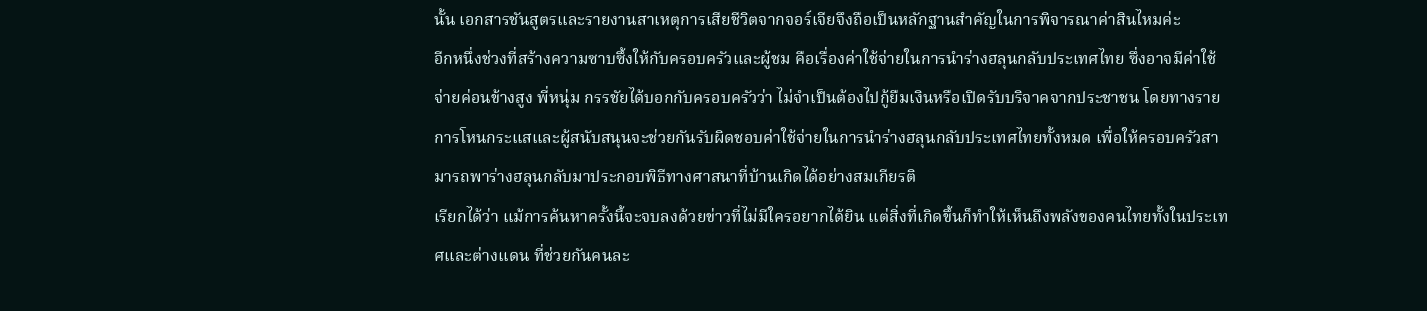นั้น เอกสารชันสูตรและรายงานสาเหตุการเสียชีวิตจากจอร์เจียจึงถือเป็นหลักฐานสำคัญในการพิจารณาค่าสินไหมค่ะ
อีกหนึ่งช่วงที่สร้างความซาบซึ้งให้กับครอบครัวและผู้ชม คือเรื่องค่าใช้จ่ายในการนำร่างฮลุนกลับประเทศไทย ซึ่งอาจมีค่าใช้จ่ายค่อนข้างสูง พี่หนุ่ม กรรชัยได้บอกกับครอบครัวว่า ไม่จำเป็นต้องไปกู้ยืมเงินหรือเปิดรับบริจาคจากประชาชน โดยทางรายการโหนกระแสและผู้สนับสนุนจะช่วยกันรับผิดชอบค่าใช้จ่ายในการนำร่างฮลุนกลับประเทศไทยทั้งหมด เพื่อให้ครอบครัวสามารถพาร่างฮลุนกลับมาประกอบพิธีทางศาสนาที่บ้านเกิดได้อย่างสมเกียรติ
เรียกได้ว่า แม้การค้นหาครั้งนี้จะจบลงด้วยข่าวที่ไม่มีใครอยากได้ยิน แต่สิ่งที่เกิดขึ้นก็ทำให้เห็นถึงพลังของคนไทยทั้งในประเทศและต่างแดน ที่ช่วยกันคนละ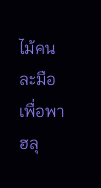ไม้คนละมือเพื่อพาฮลุ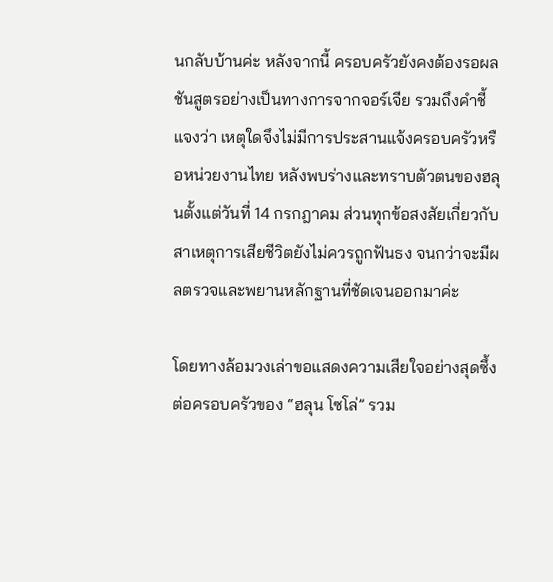นกลับบ้านค่ะ หลังจากนี้ ครอบครัวยังคงต้องรอผลชันสูตรอย่างเป็นทางการจากจอร์เจีย รวมถึงคำชี้แจงว่า เหตุใดจึงไม่มีการประสานแจ้งครอบครัวหรือหน่วยงานไทย หลังพบร่างและทราบตัวตนของฮลุนตั้งแต่วันที่ 14 กรกฎาคม ส่วนทุกข้อสงสัยเกี่ยวกับสาเหตุการเสียชีวิตยังไม่ควรถูกฟันธง จนกว่าจะมีผลตรวจและพยานหลักฐานที่ชัดเจนออกมาค่ะ

โดยทางล้อมวงเล่าขอแสดงความเสียใจอย่างสุดซึ้งต่อครอบครัวของ “ฮลุน โซโล่” รวม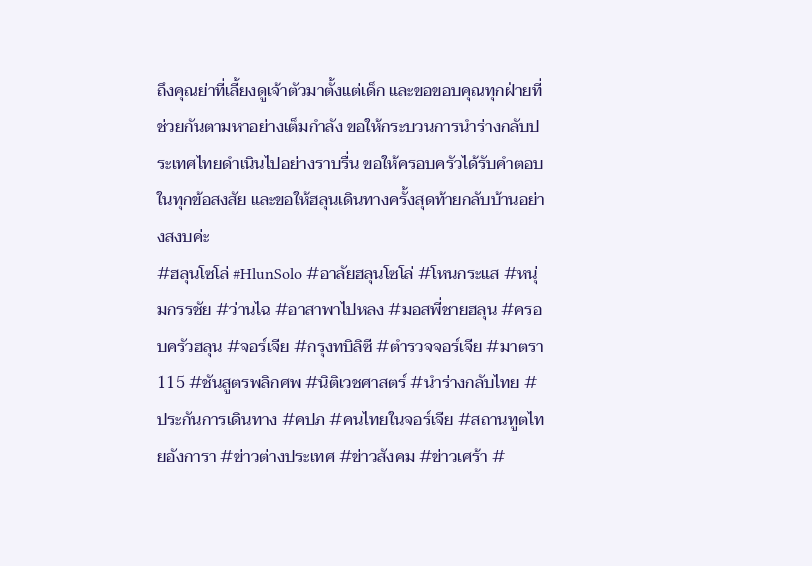ถึงคุณย่าที่เลี้ยงดูเจ้าตัวมาตั้งแต่เด็ก และขอขอบคุณทุกฝ่ายที่ช่วยกันตามหาอย่างเต็มกำลัง ขอให้กระบวนการนำร่างกลับประเทศไทยดำเนินไปอย่างราบรื่น ขอให้ครอบครัวได้รับคำตอบในทุกข้อสงสัย และขอให้ฮลุนเดินทางครั้งสุดท้ายกลับบ้านอย่างสงบค่ะ
#ฮลุนโซโล่ #HlunSolo #อาลัยฮลุนโซโล่ #โหนกระแส #หนุ่มกรรชัย #ว่านไฉ #อาสาพาไปหลง #มอสพี่ชายฮลุน #ครอบครัวฮลุน #จอร์เจีย #กรุงทบิลิซี #ตำรวจจอร์เจีย #มาตรา115 #ชันสูตรพลิกศพ #นิติเวชศาสตร์ #นำร่างกลับไทย #ประกันการเดินทาง #คปภ #คนไทยในจอร์เจีย #สถานทูตไทยอังการา #ข่าวต่างประเทศ #ข่าวสังคม #ข่าวเศร้า #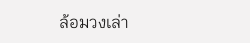ล้อมวงเล่า